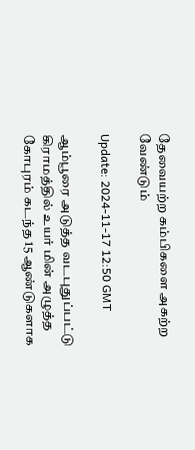தேவையற்ற கம்பிகளை அகற்ற வேண்டும்

Update: 2024-11-17 12:50 GMT

ஆம்பூரை அடுத்த வடபுதுப்பட்டு கிராமத்தில் உயர் மின் அழுத்த கோபுரம் கடந்த 15 ஆண்டுகளாக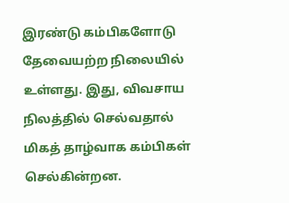இரண்டு கம்பிகளோடு தேவையற்ற நிலையில் உள்ளது. இது, விவசாய நிலத்தில் செல்வதால் மிகத் தாழ்வாக கம்பிகள் செல்கின்றன.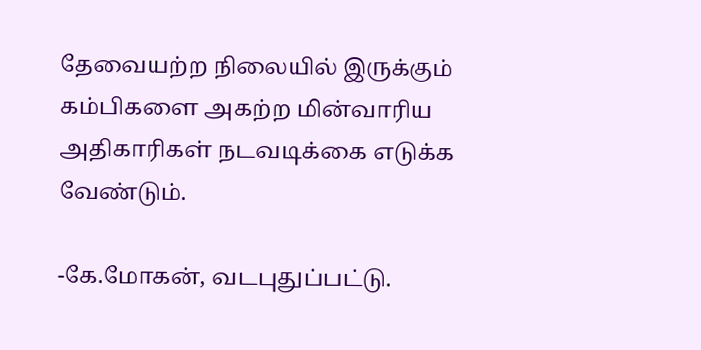தேவையற்ற நிலையில் இருக்கும் கம்பிகளை அகற்ற மின்வாரிய அதிகாரிகள் நடவடிக்கை எடுக்க வேண்டும்.

-கே.மோகன், வடபுதுப்பட்டு.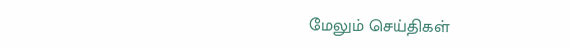மேலும் செய்திகள்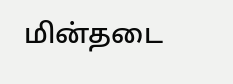மின்தடை